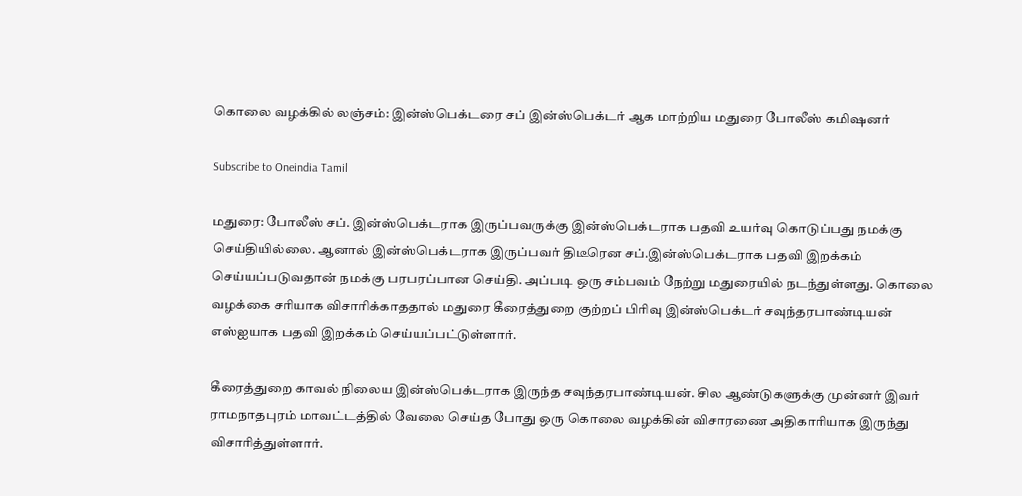கொலை வழக்கில் லஞ்சம்: இன்ஸ்பெக்டரை சப் இன்ஸ்பெக்டர் ஆக மாற்றிய மதுரை போலீஸ் கமிஷனர்

Subscribe to Oneindia Tamil

மதுரை: போலீஸ் சப். இன்ஸ்பெக்டராக இருப்பவருக்கு இன்ஸ்பெக்டராக பதவி உயர்வு கொடுப்பது நமக்கு செய்தியில்லை. ஆனால் இன்ஸ்பெக்டராக இருப்பவர் திடீரென சப்.இன்ஸ்பெக்டராக பதவி இறக்கம் செய்யப்படுவதான் நமக்கு பரபரப்பான செய்தி. அப்படி ஒரு சம்பவம் நேற்று மதுரையில் நடந்துள்ளது. கொலை வழக்கை சரியாக விசாரிக்காததால் மதுரை கீரைத்துறை குற்றப் பிரிவு இன்ஸ்பெக்டர் சவுந்தரபாண்டியன் எஸ்ஐயாக பதவி இறக்கம் செய்யப்பட்டுள்ளார்.

கீரைத்துறை காவல் நிலைய இன்ஸ்பெக்டராக இருந்த சவுந்தரபாண்டியன். சில ஆண்டுகளுக்கு முன்னர் இவர் ராமநாதபுரம் மாவட்டத்தில் வேலை செய்த போது ஒரு கொலை வழக்கின் விசாரணை அதிகாரியாக இருந்து விசாரித்துள்ளார்.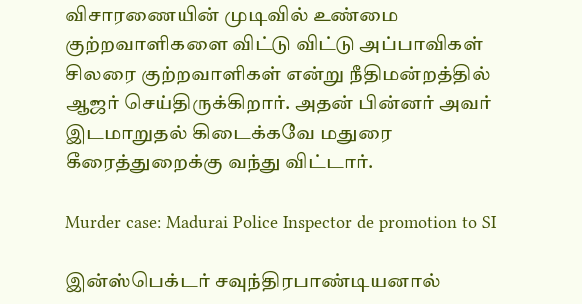விசாரணையின் முடிவில் உண்மை குற்றவாளிகளை விட்டு விட்டு அப்பாவிகள் சிலரை குற்றவாளிகள் என்று நீதிமன்றத்தில் ஆஜர் செய்திருக்கிறார். அதன் பின்னர் அவர் இடமாறுதல் கிடைக்கவே மதுரை கீரைத்துறைக்கு வந்து விட்டார்.

Murder case: Madurai Police Inspector de promotion to SI

இன்ஸ்பெக்டர் சவுந்திரபாண்டியனால்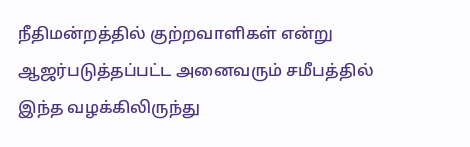நீதிமன்றத்தில் குற்றவாளிகள் என்று ஆஜர்படுத்தப்பட்ட அனைவரும் சமீபத்தில் இந்த வழக்கிலிருந்து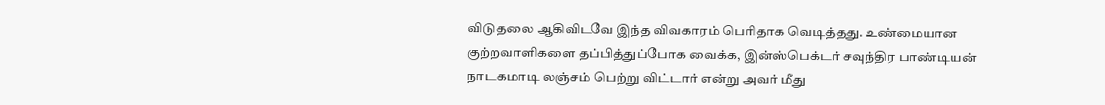விடுதலை ஆகிவிடவே இந்த விவகாரம் பெரிதாக வெடித்தது. உண்மையான குற்றவாளிகளை தப்பித்துப்போக வைக்க, இன்ஸ்பெக்டர் சவுந்திர பாண்டியன் நாடகமாடி லஞ்சம் பெற்று விட்டார் என்று அவர் மீது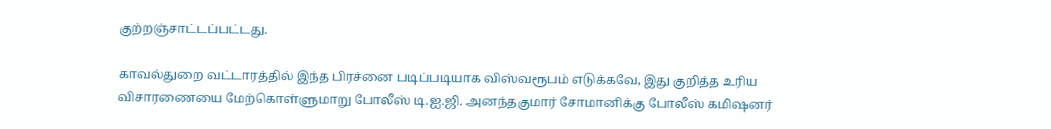குற்றஞ்சாட்டப்பட்டது.

காவல்துறை வட்டாரத்தில் இந்த பிரச்னை படிப்படியாக விஸ்வரூபம் எடுக்கவே, இது குறித்த உரிய விசாரணையை மேற்கொள்ளுமாறு போலீஸ் டி.ஐ.ஜி. அனந்தகுமார் சோமானிக்கு போலீஸ் கமிஷனர்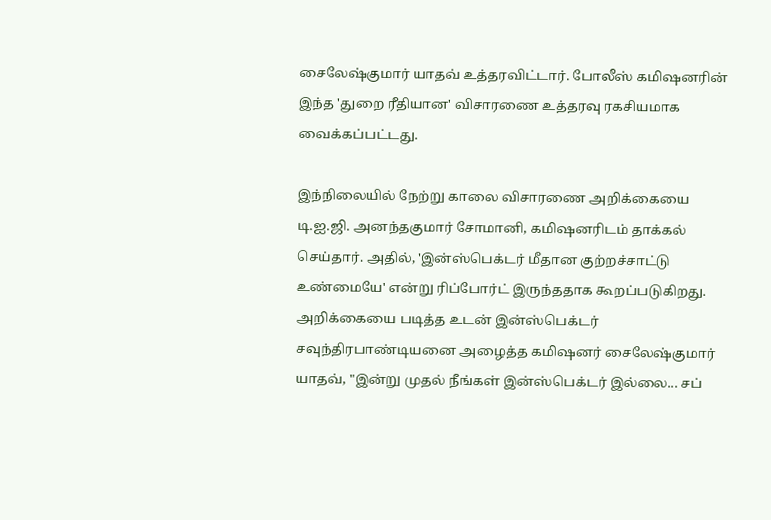சைலேஷ்குமார் யாதவ் உத்தரவிட்டார். போலீஸ் கமிஷனரின் இந்த 'துறை ரீதியான' விசாரணை உத்தரவு ரகசியமாக வைக்கப்பட்டது.

இந்நிலையில் நேற்று காலை விசாரணை அறிக்கையை டி.ஐ.ஜி. அனந்தகுமார் சோமானி, கமிஷனரிடம் தாக்கல் செய்தார். அதில், 'இன்ஸ்பெக்டர் மீதான குற்றச்சாட்டு உண்மையே' என்று ரிப்போர்ட் இருந்ததாக கூறப்படுகிறது. அறிக்கையை படித்த உடன் இன்ஸ்பெக்டர் சவுந்திரபாண்டியனை அழைத்த கமிஷனர் சைலேஷ்குமார் யாதவ், "இன்று முதல் நீங்கள் இன்ஸ்பெக்டர் இல்லை... சப்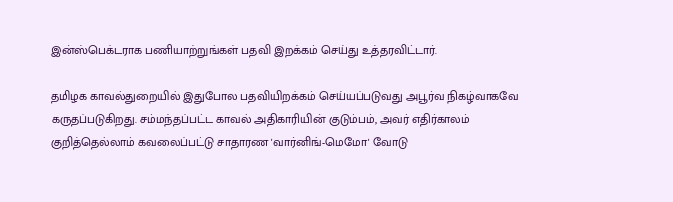இன்ஸ்பெக்டராக பணியாற்றுங்கள் பதவி இறக்கம் செய்து உத்தரவிட்டார்.

தமிழக காவல்துறையில் இதுபோல பதவியிறக்கம் செய்யப்படுவது அபூர்வ நிகழ்வாகவே கருதப்படுகிறது. சம்மந்தப்பட்ட காவல் அதிகாரியின் குடும்பம், அவர் எதிர்காலம் குறித்தெல்லாம் கவலைப்பட்டு சாதாரண 'வார்னிங்-மெமோ' வோடு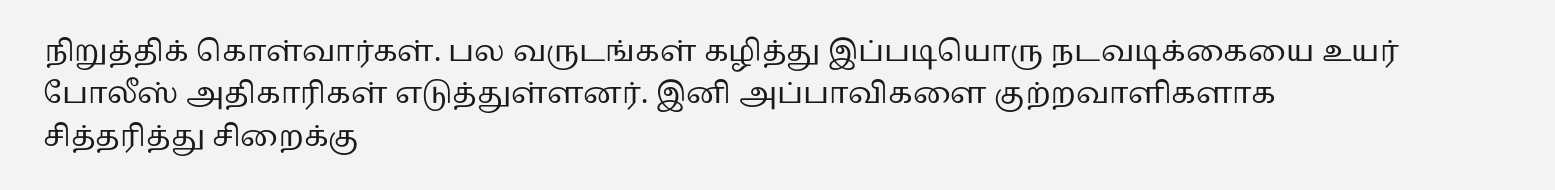நிறுத்திக் கொள்வார்கள். பல வருடங்கள் கழித்து இப்படியொரு நடவடிக்கையை உயர் போலீஸ் அதிகாரிகள் எடுத்துள்ளனர். இனி அப்பாவிகளை குற்றவாளிகளாக சித்தரித்து சிறைக்கு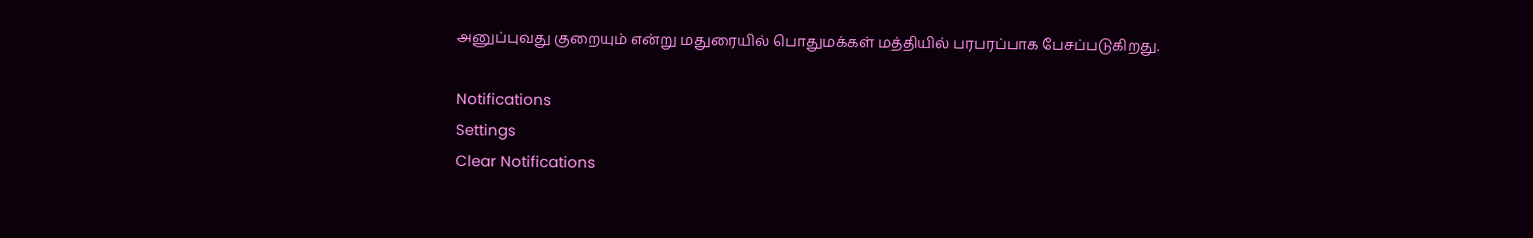அனுப்புவது குறையும் என்று மதுரையில் பொதுமக்கள் மத்தியில் பரபரப்பாக பேசப்படுகிறது.

Notifications
Settings
Clear Notifications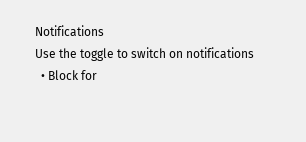Notifications
Use the toggle to switch on notifications
  • Block for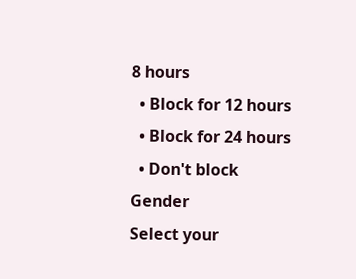8 hours
  • Block for 12 hours
  • Block for 24 hours
  • Don't block
Gender
Select your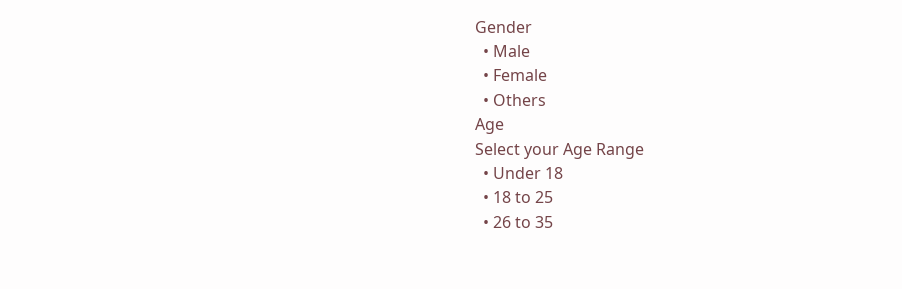Gender
  • Male
  • Female
  • Others
Age
Select your Age Range
  • Under 18
  • 18 to 25
  • 26 to 35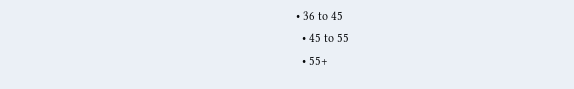• 36 to 45
  • 45 to 55
  • 55+